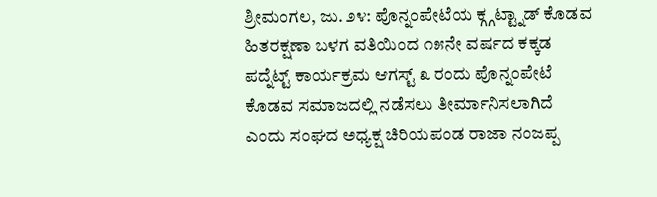ಶ್ರೀಮಂಗಲ, ಜು. ೨೪: ಪೊನ್ನಂಪೇಟೆಯ ಕ್ಗ್ಗಟ್ಟ್ನಾಡ್ ಕೊಡವ ಹಿತರಕ್ಷಣಾ ಬಳಗ ವತಿಯಿಂದ ೧೫ನೇ ವರ್ಷದ ಕಕ್ಕಡ ಪದ್ನೆಟ್ಟ್ ಕಾರ್ಯಕ್ರಮ ಆಗಸ್ಟ್ ೩ ರಂದು ಪೊನ್ನಂಪೇಟೆ ಕೊಡವ ಸಮಾಜದಲ್ಲಿ ನಡೆಸಲು ತೀರ್ಮಾನಿಸಲಾಗಿದೆ ಎಂದು ಸಂಘದ ಅಧ್ಯಕ್ಷ ಚಿರಿಯಪಂಡ ರಾಜಾ ನಂಜಪ್ಪ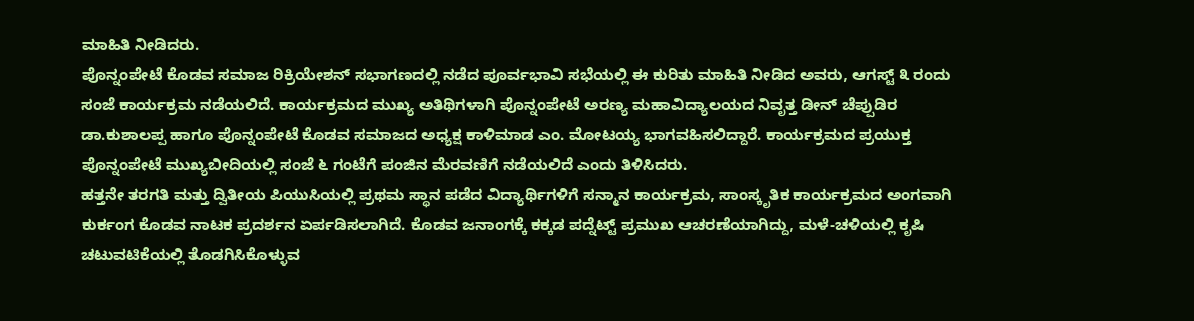ಮಾಹಿತಿ ನೀಡಿದರು.
ಪೊನ್ನಂಪೇಟೆ ಕೊಡವ ಸಮಾಜ ರಿಕ್ರಿಯೇಶನ್ ಸಭಾಗಣದಲ್ಲಿ ನಡೆದ ಪೂರ್ವಭಾವಿ ಸಭೆಯಲ್ಲಿ ಈ ಕುರಿತು ಮಾಹಿತಿ ನೀಡಿದ ಅವರು, ಆಗಸ್ಟ್ ೩ ರಂದು ಸಂಜೆ ಕಾರ್ಯಕ್ರಮ ನಡೆಯಲಿದೆ. ಕಾರ್ಯಕ್ರಮದ ಮುಖ್ಯ ಅತಿಥಿಗಳಾಗಿ ಪೊನ್ನಂಪೇಟೆ ಅರಣ್ಯ ಮಹಾವಿದ್ಯಾಲಯದ ನಿವೃತ್ತ ಡೀನ್ ಚೆಪ್ಪುಡಿರ ಡಾ.ಕುಶಾಲಪ್ಪ ಹಾಗೂ ಪೊನ್ನಂಪೇಟೆ ಕೊಡವ ಸಮಾಜದ ಅಧ್ಯಕ್ಷ ಕಾಳಿಮಾಡ ಎಂ. ಮೋಟಯ್ಯ ಭಾಗವಹಿಸಲಿದ್ದಾರೆ. ಕಾರ್ಯಕ್ರಮದ ಪ್ರಯುಕ್ತ ಪೊನ್ನಂಪೇಟೆ ಮುಖ್ಯಬೀದಿಯಲ್ಲಿ ಸಂಜೆ ೬ ಗಂಟೆಗೆ ಪಂಜಿನ ಮೆರವಣಿಗೆ ನಡೆಯಲಿದೆ ಎಂದು ತಿಳಿಸಿದರು.
ಹತ್ತನೇ ತರಗತಿ ಮತ್ತು ದ್ವಿತೀಯ ಪಿಯುಸಿಯಲ್ಲಿ ಪ್ರಥಮ ಸ್ಥಾನ ಪಡೆದ ವಿದ್ಯಾರ್ಥಿಗಳಿಗೆ ಸನ್ಮಾನ ಕಾರ್ಯಕ್ರಮ, ಸಾಂಸ್ಕೃತಿಕ ಕಾರ್ಯಕ್ರಮದ ಅಂಗವಾಗಿ ಕುರ್ಕಂಗ ಕೊಡವ ನಾಟಕ ಪ್ರದರ್ಶನ ಏರ್ಪಡಿಸಲಾಗಿದೆ. ಕೊಡವ ಜನಾಂಗಕ್ಕೆ ಕಕ್ಕಡ ಪದ್ನೆಟ್ಟ್ ಪ್ರಮುಖ ಆಚರಣೆಯಾಗಿದ್ದು, ಮಳೆ-ಚಳಿಯಲ್ಲಿ ಕೃಷಿ ಚಟುವಟಿಕೆಯಲ್ಲಿ ತೊಡಗಿಸಿಕೊಳ್ಳುವ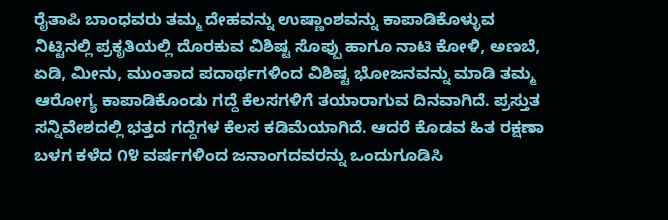ರೈತಾಪಿ ಬಾಂಧವರು ತಮ್ಮ ದೇಹವನ್ನು ಉಷ್ಣಾಂಶವನ್ನು ಕಾಪಾಡಿಕೊಳ್ಳುವ ನಿಟ್ಟಿನಲ್ಲಿ ಪ್ರಕೃತಿಯಲ್ಲಿ ದೊರಕುವ ವಿಶಿಷ್ಟ ಸೊಪ್ಪು ಹಾಗೂ ನಾಟಿ ಕೋಳಿ, ಅಣಬೆ, ಏಡಿ, ಮೀನು, ಮುಂತಾದ ಪದಾರ್ಥಗಳಿಂದ ವಿಶಿಷ್ಟ ಭೋಜನವನ್ನು ಮಾಡಿ ತಮ್ಮ ಆರೋಗ್ಯ ಕಾಪಾಡಿಕೊಂಡು ಗದ್ದೆ ಕೆಲಸಗಳಿಗೆ ತಯಾರಾಗುವ ದಿನವಾಗಿದೆ. ಪ್ರಸ್ತುತ ಸನ್ನಿವೇಶದಲ್ಲಿ ಭತ್ತದ ಗದ್ದೆಗಳ ಕೆಲಸ ಕಡಿಮೆಯಾಗಿದೆ. ಆದರೆ ಕೊಡವ ಹಿತ ರಕ್ಷಣಾ ಬಳಗ ಕಳೆದ ೧೪ ವರ್ಷಗಳಿಂದ ಜನಾಂಗದವರನ್ನು ಒಂದುಗೂಡಿಸಿ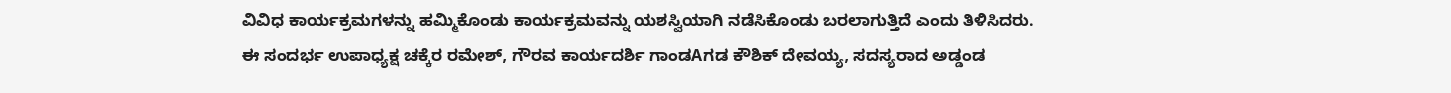ವಿವಿಧ ಕಾರ್ಯಕ್ರಮಗಳನ್ನು ಹಮ್ಮಿಕೊಂಡು ಕಾರ್ಯಕ್ರಮವನ್ನು ಯಶಸ್ವಿಯಾಗಿ ನಡೆಸಿಕೊಂಡು ಬರಲಾಗುತ್ತಿದೆ ಎಂದು ತಿಳಿಸಿದರು.
ಈ ಸಂದರ್ಭ ಉಪಾಧ್ಯಕ್ಷ ಚಕ್ಕೆರ ರಮೇಶ್, ಗೌರವ ಕಾರ್ಯದರ್ಶಿ ಗಾಂಡAಗಡ ಕೌಶಿಕ್ ದೇವಯ್ಯ, ಸದಸ್ಯರಾದ ಅಡ್ಡಂಡ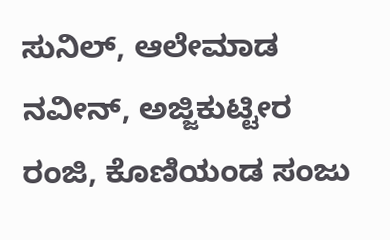ಸುನಿಲ್, ಆಲೇಮಾಡ ನವೀನ್, ಅಜ್ಜಿಕುಟ್ಟೀರ ರಂಜಿ, ಕೊಣಿಯಂಡ ಸಂಜು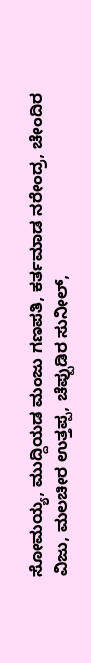ಸೋಮಯ್ಯ, ಮುದ್ದಿಯಡ ಮಂಜು ಗಣಪತಿ, ಕರ್ತಮಾಡ ನರೇಂದ್ರ, ಚೇಂದಿರ ವಿಜು, ಮಲಚೀರ ಉತ್ತಪ್ಪ, ಚೆಪ್ಪುಡಿರ ಸುನೀಲ್,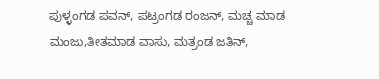ಪುಳ್ಳಂಗಡ ಪವನ್, ಪಟ್ರಂಗಡ ರಂಜನ್, ಮಚ್ಚ ಮಾಡ ಮಂಜು,ತೀತಮಾಡ ವಾಸು, ಮತ್ರಂಡ ಜತಿನ್,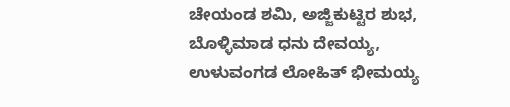ಚೇಯಂಡ ಶಮಿ, ಅಜ್ಜಿಕುಟ್ಟಿರ ಶುಭ, ಬೊಳ್ಳಿಮಾಡ ಧನು ದೇವಯ್ಯ, ಉಳುವಂಗಡ ಲೋಹಿತ್ ಭೀಮಯ್ಯ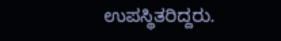ಉಪಸ್ಥಿತರಿದ್ದರು.